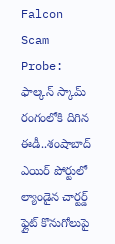Falcon Scam Probe: ఫాల్కన్ స్కామ్‌ రంగంలోకి దిగిన ఈడీ..శంషాబాద్ ఎయిర్ పోర్టులో ల్యాండైన చార్టర్డ్ ఫ్లైట్ కొనుగోలుపై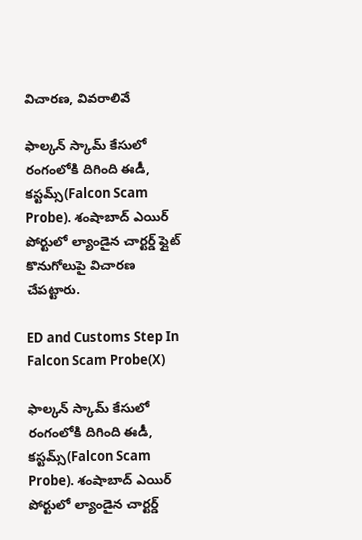విచారణ, వివరాలివే

ఫాల్కన్ స్కామ్ కేసులో రంగంలోకి దిగింది ఈడీ, కస్టమ్స్(Falcon Scam Probe). శంషాబాద్ ఎయిర్ పోర్టులో ల్యాండైన చార్టర్డ్ ఫ్లైట్ కొనుగోలుపై విచారణ చేపట్టారు.

ED and Customs Step In Falcon Scam Probe(X)

ఫాల్కన్ స్కామ్ కేసులో రంగంలోకి దిగింది ఈడీ, కస్టమ్స్(Falcon Scam Probe). శంషాబాద్ ఎయిర్ పోర్టులో ల్యాండైన చార్టర్డ్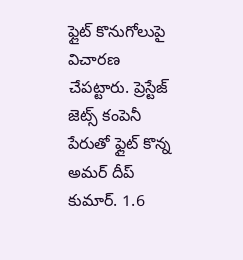ఫ్లైట్ కొనుగోలుపై విచారణ చేపట్టారు. ప్రెస్టేజ్ జెట్స్ కంపెనీ పేరుతో ఫ్లైట్ కొన్న అమర్ దీప్ కుమార్. 1.6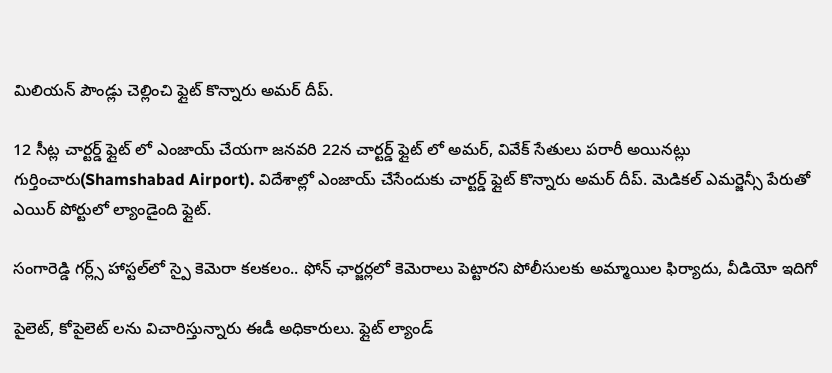మిలియన్ పౌండ్లు చెల్లించి ఫ్లైట్ కొన్నారు అమర్ దీప్.

12 సీట్ల చార్టర్డ్ ఫ్లైట్ లో ఎంజాయ్ చేయగా జనవరి 22న చార్టర్డ్ ఫ్లైట్ లో అమర్, వివేక్ సేతులు పరారీ అయినట్లు గుర్తించారు(Shamshabad Airport). విదేశాల్లో ఎంజాయ్ చేసేందుకు చార్టర్డ్ ఫ్లైట్ కొన్నారు అమర్ దీప్. మెడికల్ ఎమర్జెన్సీ పేరుతో ఎయిర్ పోర్టులో ల్యాండైంది ఫ్లైట్.

సంగారెడ్డి గర్ల్స్ హాస్టల్‌లో స్పై కెమెరా కలకలం.. ఫోన్ ఛార్జర్లలో కెమెరాలు పెట్టారని పోలీసులకు అమ్మాయిల ఫిర్యాదు, వీడియో ఇదిగో

పైలెట్, కోపైలెట్ లను విచారిస్తున్నారు ఈడీ అధికారులు. ఫ్లైట్ ల్యాండ్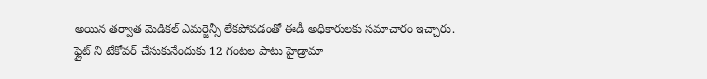అయిన తర్వాత మెడికల్ ఎమర్జెన్సీ లేకపోవడంతో ఈడీ అధికారులకు సమాచారం ఇచ్చారు. ఫ్లైట్ ని టేకోవర్ చేసుకునేందుకు 12 గంటల పాటు హైడ్రామా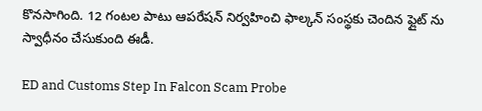కొనసాగింది. 12 గంటల పాటు ఆపరేషన్ నిర్వహించి ఫాల్కన్ సంస్థకు చెందిన ఫ్లైట్ ను స్వాధీనం చేసుకుంది ఈడీ.

ED and Customs Step In Falcon Scam Probe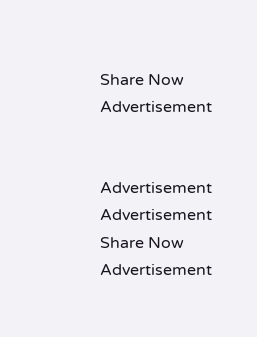Share Now
Advertisement


Advertisement
Advertisement
Share Now
Advertisement